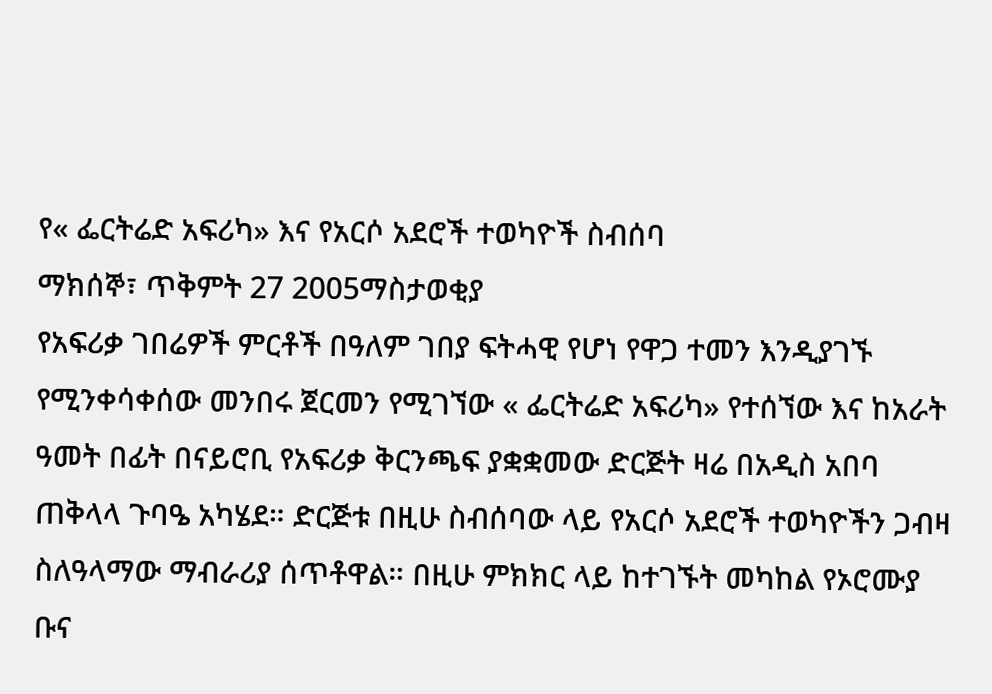የ« ፌርትሬድ አፍሪካ» እና የአርሶ አደሮች ተወካዮች ስብሰባ
ማክሰኞ፣ ጥቅምት 27 2005ማስታወቂያ
የአፍሪቃ ገበሬዎች ምርቶች በዓለም ገበያ ፍትሓዊ የሆነ የዋጋ ተመን እንዲያገኙ የሚንቀሳቀሰው መንበሩ ጀርመን የሚገኘው « ፌርትሬድ አፍሪካ» የተሰኘው እና ከአራት ዓመት በፊት በናይሮቢ የአፍሪቃ ቅርንጫፍ ያቋቋመው ድርጅት ዛሬ በአዲስ አበባ ጠቅላላ ጉባዔ አካሄደ። ድርጅቱ በዚሁ ስብሰባው ላይ የአርሶ አደሮች ተወካዮችን ጋብዛ ስለዓላማው ማብራሪያ ሰጥቶዋል። በዚሁ ምክክር ላይ ከተገኙት መካከል የኦሮሙያ ቡና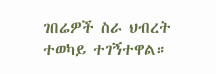ገበሬዎች ስራ ህብረት ተወካይ ተገኝተዋል።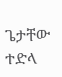ጌታቸው ተድላ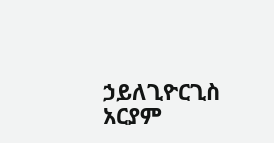ኃይለጊዮርጊስ
አርያም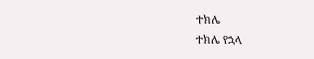ተክሌ
ተክሌ የኋላ